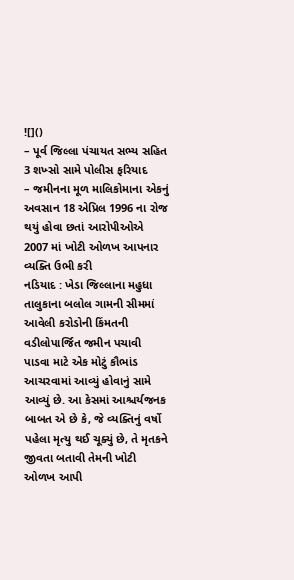![]()
– પૂર્વ જિલ્લા પંચાયત સભ્ય સહિત 3 શખ્સો સામે પોલીસ ફરિયાદ
– જમીનના મૂળ માલિકોમાના એકનું અવસાન 18 એપ્રિલ 1996 ના રોજ થયું હોવા છતાં આરોપીઓએ 2007 માં ખોટી ઓળખ આપનાર વ્યક્તિ ઉભી કરી
નડિયાદ : ખેડા જિલ્લાના મહુધા તાલુકાના બલોલ ગામની સીમમાં આવેલી કરોડોની કિંમતની વડીલોપાર્જિત જમીન પચાવી પાડવા માટે એક મોટું કૌભાંડ આચરવામાં આવ્યું હોવાનું સામે આવ્યું છે. આ કેસમાં આશ્ચર્યજનક બાબત એ છે કે, જે વ્યક્તિનું વર્ષો પહેલા મૃત્યુ થઈ ચૂક્યું છે, તે મૃતકને જીવતા બતાવી તેમની ખોટી ઓળખ આપી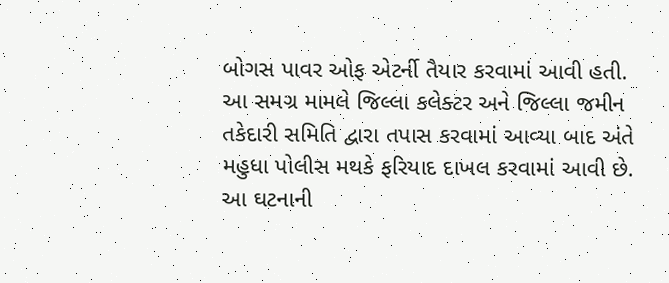બોગસ પાવર ઓફ એટર્ની તૈયાર કરવામાં આવી હતી. આ સમગ્ર મામલે જિલ્લા કલેક્ટર અને જિલ્લા જમીન તકેદારી સમિતિ દ્વારા તપાસ કરવામાં આવ્યા બાદ અંતે મહુધા પોલીસ મથકે ફરિયાદ દાખલ કરવામાં આવી છે.
આ ઘટનાની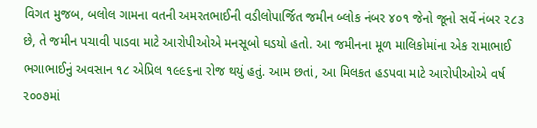વિગત મુજબ, બલોલ ગામના વતની અમરતભાઈની વડીલોપાર્જિત જમીન બ્લોક નંબર ૪૦૧ જેનો જૂનો સર્વે નંબર ૨૮૩ છે, તે જમીન પચાવી પાડવા માટે આરોપીઓએ મનસૂબો ઘડયો હતો. આ જમીનના મૂળ માલિકોમાંના એક રામાભાઈ ભગાભાઈનું અવસાન ૧૮ એપ્રિલ ૧૯૯૬ના રોજ થયું હતું. આમ છતાં, આ મિલકત હડપવા માટે આરોપીઓએ વર્ષ ૨૦૦૭માં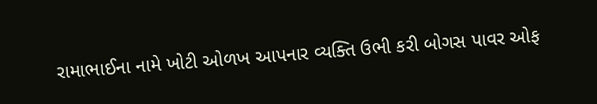રામાભાઈના નામે ખોટી ઓળખ આપનાર વ્યક્તિ ઉભી કરી બોગસ પાવર ઓફ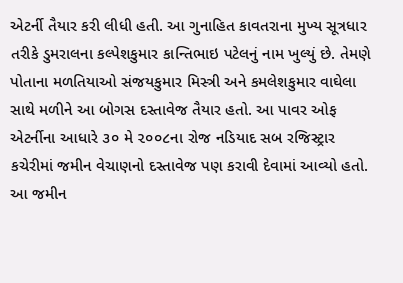એટર્ની તૈયાર કરી લીધી હતી. આ ગુનાહિત કાવતરાના મુખ્ય સૂત્રધાર તરીકે ડુમરાલના કલ્પેશકુમાર કાન્તિભાઇ પટેલનું નામ ખુલ્યું છે. તેમણે પોતાના મળતિયાઓ સંજયકુમાર મિસ્ત્રી અને કમલેશકુમાર વાઘેલા સાથે મળીને આ બોગસ દસ્તાવેજ તૈયાર હતો. આ પાવર ઓફ એટર્નીના આધારે ૩૦ મે ૨૦૦૮ના રોજ નડિયાદ સબ રજિસ્ટ્રાર કચેરીમાં જમીન વેચાણનો દસ્તાવેજ પણ કરાવી દેવામાં આવ્યો હતો. આ જમીન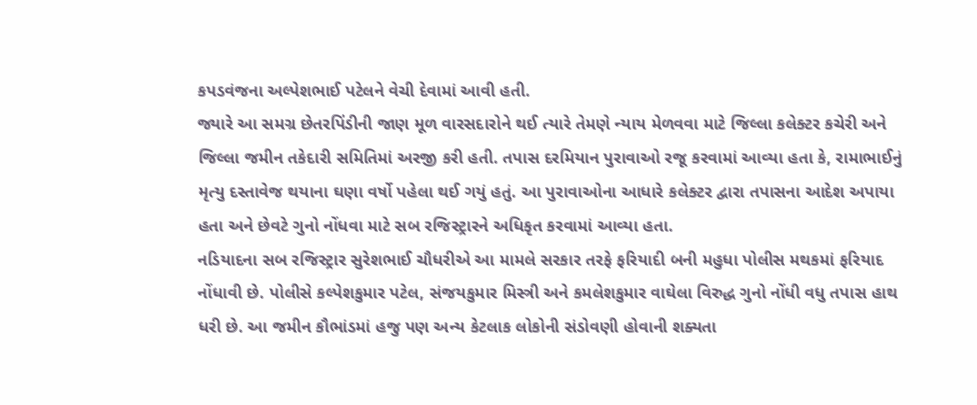કપડવંજના અલ્પેશભાઈ પટેલને વેચી દેવામાં આવી હતી.
જ્યારે આ સમગ્ર છેતરપિંડીની જાણ મૂળ વારસદારોને થઈ ત્યારે તેમણે ન્યાય મેળવવા માટે જિલ્લા કલેક્ટર કચેરી અને જિલ્લા જમીન તકેદારી સમિતિમાં અરજી કરી હતી. તપાસ દરમિયાન પુરાવાઓ રજૂ કરવામાં આવ્યા હતા કે, રામાભાઈનું મૃત્યુ દસ્તાવેજ થયાના ઘણા વર્ષો પહેલા થઈ ગયું હતું. આ પુરાવાઓના આધારે કલેક્ટર દ્વારા તપાસના આદેશ અપાયા હતા અને છેવટે ગુનો નોંધવા માટે સબ રજિસ્ટ્રારને અધિકૃત કરવામાં આવ્યા હતા.
નડિયાદના સબ રજિસ્ટ્રાર સુરેશભાઈ ચૌધરીએ આ મામલે સરકાર તરફે ફરિયાદી બની મહુધા પોલીસ મથકમાં ફરિયાદ નોંધાવી છે. પોલીસે કલ્પેશકુમાર પટેલ, સંજયકુમાર મિસ્ત્રી અને કમલેશકુમાર વાઘેલા વિરુદ્ધ ગુનો નોંધી વધુ તપાસ હાથ ધરી છે. આ જમીન કૌભાંડમાં હજુ પણ અન્ય કેટલાક લોકોની સંડોવણી હોવાની શક્યતા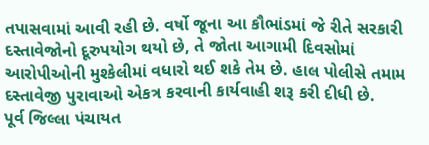તપાસવામાં આવી રહી છે. વર્ષો જૂના આ કૌભાંડમાં જે રીતે સરકારી દસ્તાવેજોનો દૂરુપયોગ થયો છે, તે જોતા આગામી દિવસોમાં આરોપીઓની મુશ્કેલીમાં વધારો થઈ શકે તેમ છે. હાલ પોલીસે તમામ દસ્તાવેજી પુરાવાઓ એકત્ર કરવાની કાર્યવાહી શરૂ કરી દીધી છે.
પૂર્વ જિલ્લા પંચાયત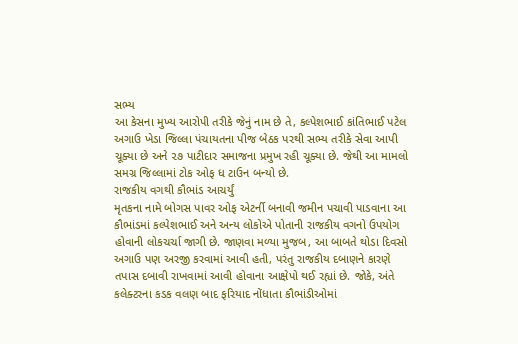સભ્ય
આ કેસના મુખ્ય આરોપી તરીકે જેનું નામ છે તે, કલ્પેશભાઈ કાંતિભાઈ પટેલ અગાઉ ખેડા જિલ્લા પંચાયતના પીજ બેઠક પરથી સભ્ય તરીકે સેવા આપી ચૂક્યા છે અને ૨૭ પાટીદાર સમાજના પ્રમુખ રહી ચૂક્યા છે. જેથી આ મામલો સમગ્ર જિલ્લામાં ટોક ઓફ ધ ટાઉન બન્યો છે.
રાજકીય વગથી કૌભાંડ આચર્યું
મૃતકના નામે બોગસ પાવર ઓફ એટર્ની બનાવી જમીન પચાવી પાડવાના આ કૌભાંડમાં કલ્પેશભાઈ અને અન્ય લોકોએ પોતાની રાજકીય વગનો ઉપયોગ હોવાની લોકચર્ચા જાગી છે. જાણવા મળ્યા મુજબ, આ બાબતે થોડા દિવસો અગાઉ પણ અરજી કરવામાં આવી હતી, પરંતુ રાજકીય દબાણને કારણે તપાસ દબાવી રાખવામાં આવી હોવાના આક્ષેપો થઈ રહ્યાં છે. જોકે, અંતે કલેક્ટરના કડક વલણ બાદ ફરિયાદ નોંધાતા કૌભાંડીઓમાં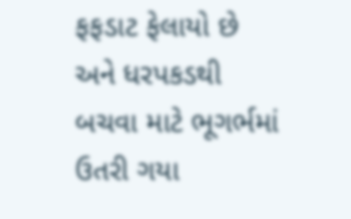ફફડાટ ફેલાયો છે અને ધરપકડથી બચવા માટે ભૂગર્ભમાં ઉતરી ગયા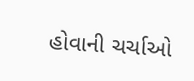હોવાની ચર્ચાઓ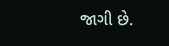જાગી છે.